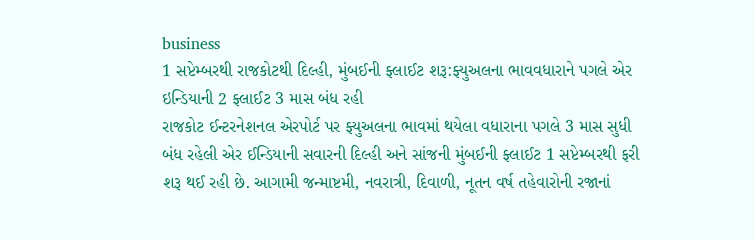business
1 સપ્ટેમ્બરથી રાજકોટથી દિલ્હી, મુંબઈની ફ્લાઈટ શરૂ:ફ્યુઅલના ભાવવધારાને પગલે એર ઇન્ડિયાની 2 ફ્લાઈટ 3 માસ બંધ રહી
રાજકોટ ઈન્ટરનેશનલ એરપોર્ટ પર ફ્યુઅલના ભાવમાં થયેલા વધારાના પગલે 3 માસ સુધી બંધ રહેલી એર ઈન્ડિયાની સવારની દિલ્હી અને સાંજની મુંબઈની ફ્લાઈટ 1 સપ્ટેમ્બરથી ફરી શરૂ થઈ રહી છે. આગામી જન્માષ્ટમી, નવરાત્રી, દિવાળી, નૂતન વર્ષ તહેવારોની રજાનાં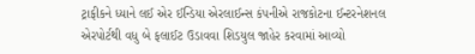ટ્રાફીકને ધ્યાને લઈ એર ઈન્ડિયા એરલાઈન્સ કંપનીએ રાજકોટના ઈન્ટરનેશનલ એરપોર્ટથી વધુ બે ફલાઈટ ઉડાવવા શિડયુલ જાહેર કરવામાં આવ્યો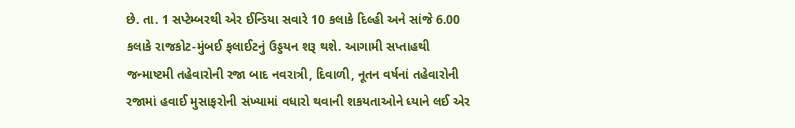છે. તા. 1 સપ્ટેમ્બરથી એર ઈન્ડિયા સવારે 10 કલાકે દિલ્હી અને સાંજે 6.00 કલાકે રાજકોટ-મુંબઈ ફલાઈટનું ઉડ્ડયન શરૂ થશે. આગામી સપ્તાહથી જન્માષ્ટમી તહેવારોની રજા બાદ નવરાત્રી, દિવાળી, નૂતન વર્ષનાં તહેવારોની રજામાં હવાઈ મુસાફરોની સંખ્યામાં વધારો થવાની શકયતાઓને ધ્યાને લઈ એર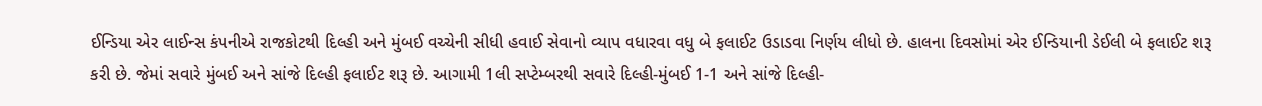ઈન્ડિયા એર લાઈન્સ કંપનીએ રાજકોટથી દિલ્હી અને મુંબઈ વચ્ચેની સીધી હવાઈ સેવાનો વ્યાપ વધારવા વધુ બે ફલાઈટ ઉડાડવા નિર્ણય લીધો છે. હાલના દિવસોમાં એર ઈન્ડિયાની ડેઈલી બે ફલાઈટ શરૂ કરી છે. જેમાં સવારે મુંબઈ અને સાંજે દિલ્હી ફલાઈટ શરૂ છે. આગામી 1લી સપ્ટેમ્બરથી સવારે દિલ્હી-મુંબઈ 1-1 અને સાંજે દિલ્હી-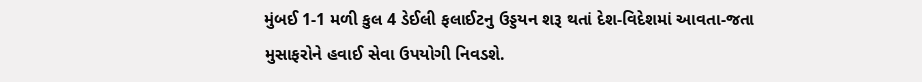મુંબઈ 1-1 મળી કુલ 4 ડેઈલી ફલાઈટનુ ઉડ્ડયન શરૂ થતાં દેશ-વિદેશમાં આવતા-જતા મુસાફરોને હવાઈ સેવા ઉપયોગી નિવડશે.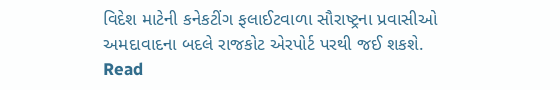વિદેશ માટેની કનેકટીંગ ફલાઈટવાળા સૌરાષ્ટ્રના પ્રવાસીઓ અમદાવાદના બદલે રાજકોટ એરપોર્ટ પરથી જઈ શકશે.
Read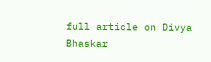full article on Divya Bhaskar